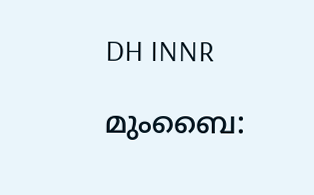DH INNR

മുംബൈ: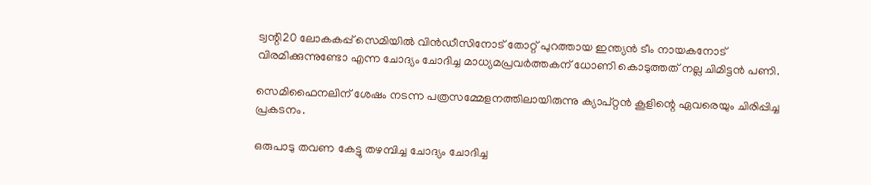ട്വന്റി20 ലോകകപ്പ് സെമിയില്‍ വിന്‍ഡീസിനോട് തോറ്റ് പുറത്തായ ഇന്ത്യന്‍ ടീം നായകനോട് വിരമിക്കുന്നുണ്ടോ എന്ന ചോദ്യം ചോദിച്ച മാധ്യമപ്രവര്‍ത്തകന് ധോണി കൊടുത്തത് നല്ല ചിമിട്ടന്‍ പണി.

സെമിഫൈനലിന് ശേഷം നടന്ന പത്രസമ്മേളനത്തിലായിരുന്നു ക്യാപ്റ്റന്‍ കൂളിന്റെ ഏവരെയും ചിരിപ്പിച്ച പ്രകടനം.

ഒരുപാടു തവണ കേട്ടു തഴമ്പിച്ച ചോദ്യം ചോദിച്ച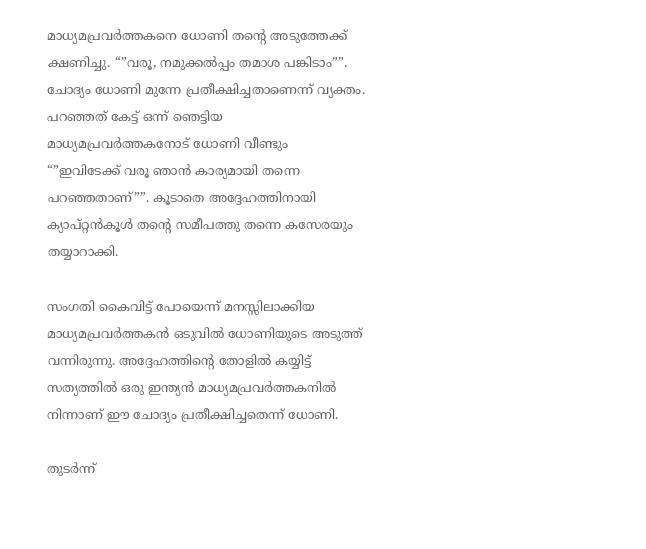മാധ്യമപ്രവര്‍ത്തകനെ ധോണി തന്റെ അടുത്തേക്ക് ക്ഷണിച്ചു. “”വരൂ, നമുക്കല്‍പ്പം തമാശ പങ്കിടാം””. ചോദ്യം ധോണി മുന്നേ പ്രതീക്ഷിച്ചതാണെന്ന് വ്യക്തം. പറഞ്ഞത് കേട്ട് ഒന്ന് ഞെട്ടിയ മാധ്യമപ്രവര്‍ത്തകനോട് ധോണി വീണ്ടും “”ഇവിടേക്ക് വരൂ ഞാന്‍ കാര്യമായി തന്നെ പറഞ്ഞതാണ്””. കൂടാതെ അദ്ദേഹത്തിനായി ക്യാപ്റ്റന്‍കൂള്‍ തന്റെ സമീപത്തു തന്നെ കസേരയും തയ്യാറാക്കി.

സംഗതി കൈവിട്ട് പോയെന്ന് മനസ്സിലാക്കിയ മാധ്യമപ്രവര്‍ത്തകന്‍ ഒടുവില്‍ ധോണിയുടെ അടുത്ത് വന്നിരുന്നു. അദ്ദേഹത്തിന്റെ തോളില്‍ കയ്യിട്ട് സത്യത്തില്‍ ഒരു ഇന്ത്യന്‍ മാധ്യമപ്രവര്‍ത്തകനില്‍ നിന്നാണ് ഈ ചോദ്യം പ്രതീക്ഷിച്ചതെന്ന് ധോണി.

തുടര്‍ന്ന്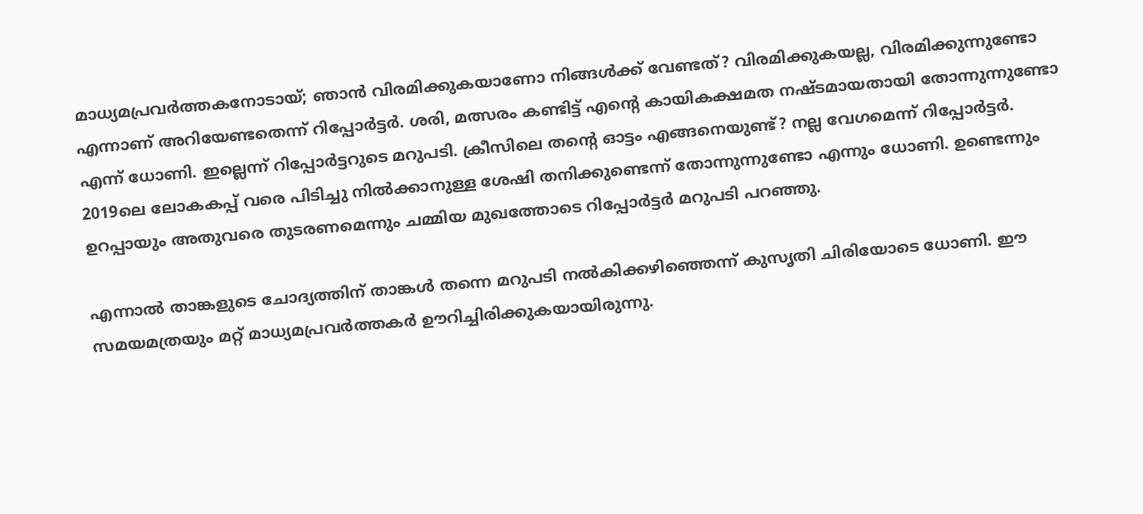മാധ്യമപ്രവര്‍ത്തകനോടായ്; ഞാന്‍ വിരമിക്കുകയാണോ നിങ്ങള്‍ക്ക് വേണ്ടത്? വിരമിക്കുകയല്ല, വിരമിക്കുന്നുണ്ടോ എന്നാണ് അറിയേണ്ടതെന്ന് റിപ്പോര്‍ട്ടര്‍. ശരി, മത്സരം കണ്ടിട്ട് എന്റെ കായികക്ഷമത നഷ്ടമായതായി തോന്നുന്നുണ്ടോ എന്ന് ധോണി. ഇല്ലെന്ന് റിപ്പോര്‍ട്ടറുടെ മറുപടി. ക്രീസിലെ തന്റെ ഓട്ടം എങ്ങനെയുണ്ട്? നല്ല വേഗമെന്ന് റിപ്പോര്‍ട്ടര്‍. 2019ലെ ലോകകപ്പ് വരെ പിടിച്ചു നില്‍ക്കാനുള്ള ശേഷി തനിക്കുണ്ടെന്ന് തോന്നുന്നുണ്ടോ എന്നും ധോണി. ഉണ്ടെന്നും ഉറപ്പായും അതുവരെ തുടരണമെന്നും ചമ്മിയ മുഖത്തോടെ റിപ്പോര്‍ട്ടര്‍ മറുപടി പറഞ്ഞു.

എന്നാല്‍ താങ്കളുടെ ചോദ്യത്തിന് താങ്കള്‍ തന്നെ മറുപടി നല്‍കിക്കഴിഞ്ഞെന്ന് കുസൃതി ചിരിയോടെ ധോണി. ഈ സമയമത്രയും മറ്റ് മാധ്യമപ്രവര്‍ത്തകര്‍ ഊറിച്ചിരിക്കുകയായിരുന്നു.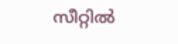സീറ്റില്‍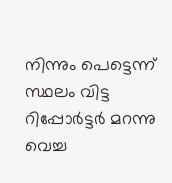നിന്നും പെട്ടെന്ന് സ്ഥലം വിട്ട റിപ്പോര്‍ട്ടര്‍ മറന്നു വെച്ച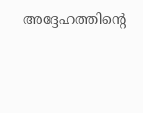അദ്ദേഹത്തിന്റെ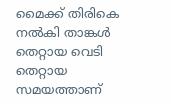മൈക്ക് തിരികെ നല്‍കി താങ്കള്‍ തെറ്റായ വെടി തെറ്റായ സമയത്താണ്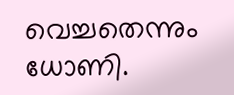വെച്ചതെന്നും ധോണി.